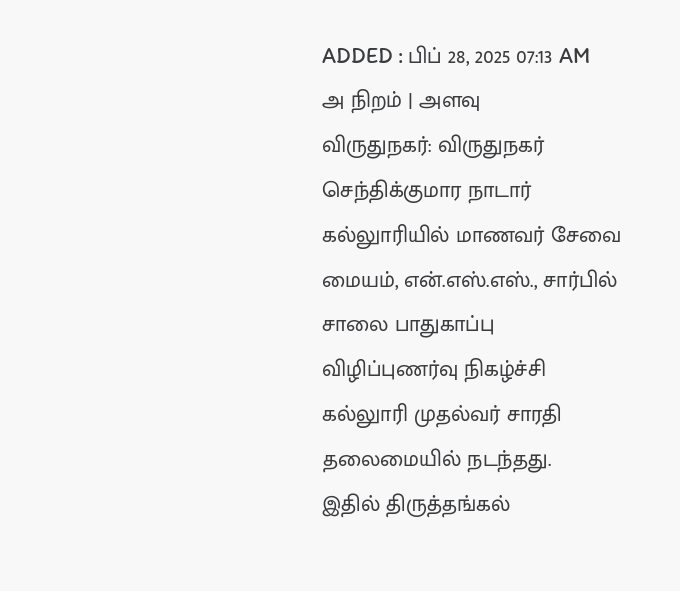ADDED : பிப் 28, 2025 07:13 AM
அ நிறம் | அளவு
விருதுநகர்: விருதுநகர் செந்திக்குமார நாடார் கல்லுாரியில் மாணவர் சேவை மையம், என்.எஸ்.எஸ்., சார்பில் சாலை பாதுகாப்பு விழிப்புணர்வு நிகழ்ச்சி கல்லுாரி முதல்வர் சாரதி தலைமையில் நடந்தது.
இதில் திருத்தங்கல்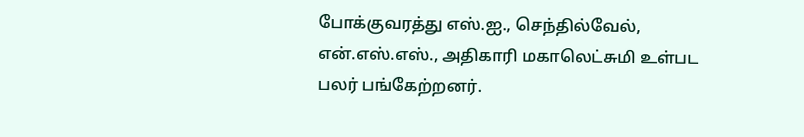போக்குவரத்து எஸ்.ஐ., செந்தில்வேல், என்.எஸ்.எஸ்., அதிகாரி மகாலெட்சுமி உள்பட பலர் பங்கேற்றனர்.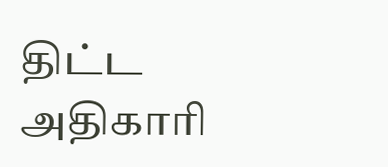திட்ட அதிகாரி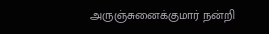அருஞ்சுனைக்குமார் நன்றி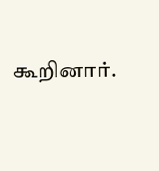கூறினார்.